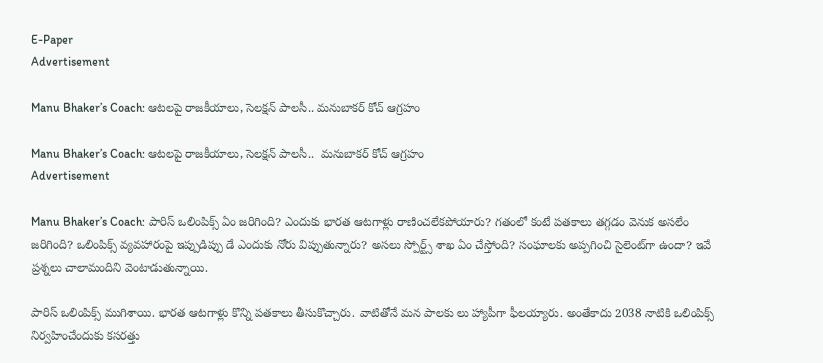E-Paper
Advertisement

Manu Bhaker’s Coach: ఆటలపై రాజకీయాలు, సెలక్షన్ పాలసీ.. మనుబాకర్ కోచ్ ఆగ్రహం

Manu Bhaker’s Coach: ఆటలపై రాజకీయాలు, సెలక్షన్ పాలసీ..  మనుబాకర్ కోచ్ ఆగ్రహం
Advertisement

Manu Bhaker’s Coach: పారిస్ ఒలింపిక్స్ ఏం జరిగింది? ఎందుకు భారత ఆటగాళ్లు రాణించలేకపోయారు? గతంలో కంటే పతకాలు తగ్గడం వెనుక అసలేం జరిగింది? ఒలింపిక్స్ వ్యవహారంపై ఇప్పుడిప్పు డే ఎందుకు నోరు విప్పుతున్నారు? అసలు స్పోర్ట్స్ శాఖ ఏం చేస్తోంది? సంఘాలకు అప్పగించి సైలెంట్‌గా ఉందా? ఇవే ప్రశ్నలు చాలామందిని వెంటాడుతున్నాయి.

పారిస్ ఒలింపిక్స్ ముగిశాయి. భారత ఆటగాళ్లు కొన్ని పతకాలు తీసుకొచ్చారు. వాటితోనే మన పాలకు లు హ్యాపీగా ఫీలయ్యారు. అంతేకాదు 2038 నాటికి ఒలింపిక్స్ నిర్వహించేందుకు కసరత్తు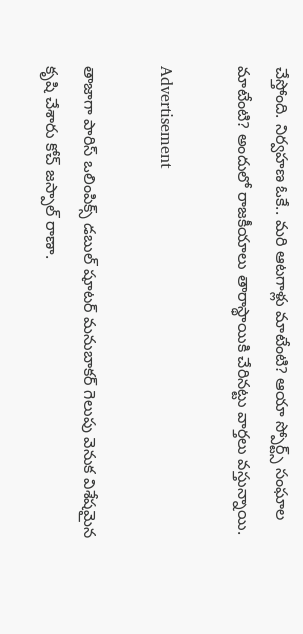చేస్తోంది. నిర్వహణ ఓకే.. మరి ఆటగాళ్లు మాటేంటి? ఆయా స్పోర్ట్స్ సంఘాల మాటేంటి? అందులో రాజకీయాలు తారాస్థాయికి చేరినట్టు వార్తలు వస్తున్నాయి.

Advertisement

తాజాగా పారిస్ ఒలింపిక్స్ డబుల్ షూటర్ మనుబాకర్ గెలుపు వెనుక విశేషమైన కృషి చేశారు కోచ్ జస్పాల్ రాణా.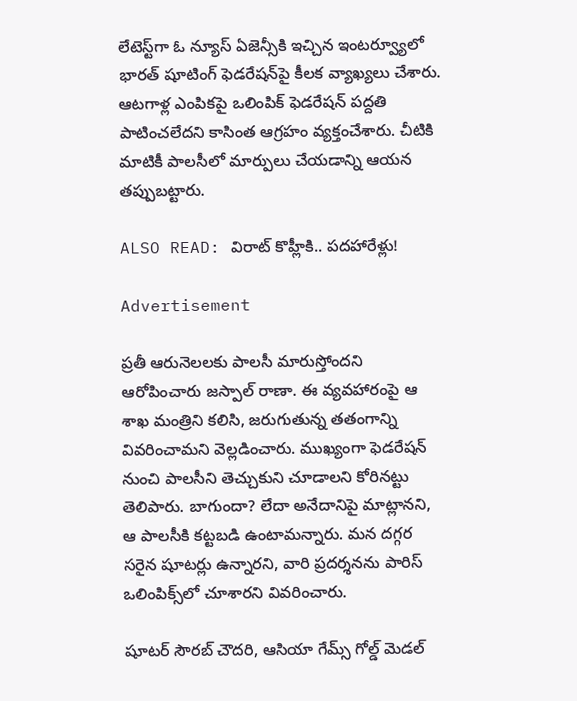లేటెస్ట్‌గా ఓ న్యూస్ ఏజెన్సీకి ఇచ్చిన ఇంటర్వ్యూలో భారత్ షూటింగ్ ఫెడరేషన్‌పై కీలక వ్యాఖ్యలు చేశారు. ఆటగాళ్ల ఎంపికపై ఒలింపిక్ ఫెడరేషన్ పద్దతి పాటించలేదని కాసింత ఆగ్రహం వ్యక్తంచేశారు. చీటికి మాటికీ పాలసీలో మార్పులు చేయడాన్ని ఆయన తప్పుబట్టారు.

ALSO READ: విరాట్ కొహ్లీకి.. పదహారేళ్లు!

Advertisement

ప్రతీ ఆరునెలలకు పాలసీ మారుస్తోందని ఆరోపించారు జస్పాల్ రాణా. ఈ వ్యవహారంపై ఆ శాఖ మంత్రిని కలిసి, జరుగుతున్న తతంగాన్ని వివరించామని వెల్లడించారు. ముఖ్యంగా ఫెడరేషన్ నుంచి పాలసీని తెచ్చుకుని చూడాలని కోరినట్టు తెలిపారు. బాగుందా? లేదా అనేదానిపై మాట్లానని, ఆ పాలసీకి కట్టబడి ఉంటామన్నారు. మన దగ్గర సరైన షూటర్లు ఉన్నారని, వారి ప్రదర్శనను పారిస్ ఒలింపిక్స్‌లో చూశారని వివరించారు.

షూటర్ సౌరబ్ చౌదరి, ఆసియా గేమ్స్ గోల్డ్ మెడల్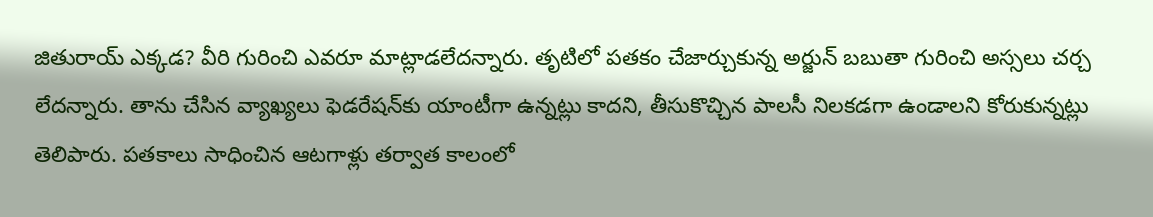జితురాయ్ ఎక్కడ? వీరి గురించి ఎవరూ మాట్లాడలేదన్నారు. తృటిలో పతకం చేజార్చుకున్న అర్జున్ బబుతా గురించి అస్సలు చర్చ లేదన్నారు. తాను చేసిన వ్యాఖ్యలు ఫెడరేషన్‌కు యాంటీగా ఉన్నట్లు కాదని, తీసుకొచ్చిన పాలసీ నిలకడగా ఉండాలని కోరుకున్నట్లు తెలిపారు. పతకాలు సాధించిన ఆటగాళ్లు తర్వాత కాలంలో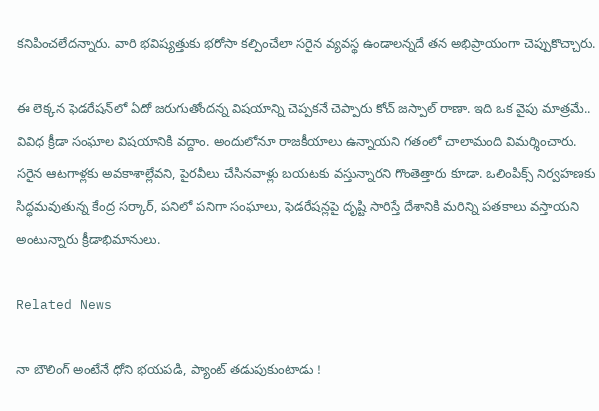కనిపించలేదన్నారు. వారి భవిష్యత్తుకు భరోసా కల్పించేలా సరైన వ్యవస్థ ఉండాలన్నదే తన అభిప్రాయంగా చెప్పుకొచ్చారు.

ఈ లెక్కన ఫెడరేషన్‌లో ఏదో జరుగుతోందన్న విషయాన్ని చెప్పకనే చెప్పారు కోచ్ జస్పాల్ రాణా. ఇది ఒక వైపు మాత్రమే.. వివిధ క్రీడా సంఘాల విషయానికి వద్దాం. అందులోనూ రాజకీయాలు ఉన్నాయని గతంలో చాలామంది విమర్శించారు. సరైన ఆటగాళ్లకు అవకాశాల్లేవని, పైరవీలు చేసినవాళ్లు బయటకు వస్తున్నారని గొంతెత్తారు కూడా. ఒలింపిక్స్ నిర్వహణకు సిద్ధమవుతున్న కేంద్ర సర్కార్, పనిలో పనిగా సంఘాలు, ఫెడరేషన్లపై దృష్టి సారిస్తే దేశానికి మరిన్ని పతకాలు వస్తాయని అంటున్నారు క్రీడాభిమానులు.

Related News

నా బౌలింగ్ అంటేనే ధోని భ‌య‌ప‌డి, ప్యాంట్ త‌డుపుకుంటాడు !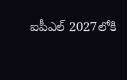ఐపీఎల్ 2027లోకి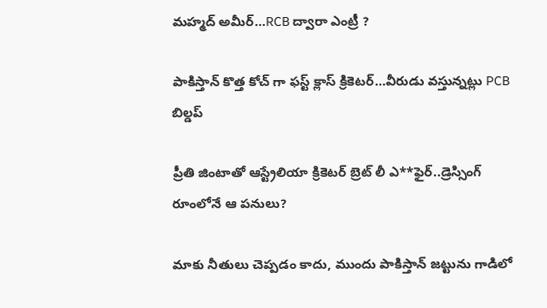మహ్మద్ అమీర్…RCB ద్వారా ఎంట్రీ ?

పాకిస్తాన్ కొత్త‌ కోచ్ గా ఫ‌స్ట్ క్లాస్ క్రికెట‌ర్‌…వీరుడు వ‌స్తున్న‌ట్లు PCB బిల్డ‌ప్

ప్రీతి జింటాతో ఆస్ట్రేలియా క్రికెట‌ర్‌ బ్రెట్ లీ ఎ**ఫైర్‌..డ్రెస్సింగ్ రూంలోనే ఆ ప‌నులు?

మాకు నీతులు చెప్ప‌డం కాదు, ముందు పాకిస్తాన్ జ‌ట్టును గాడిలో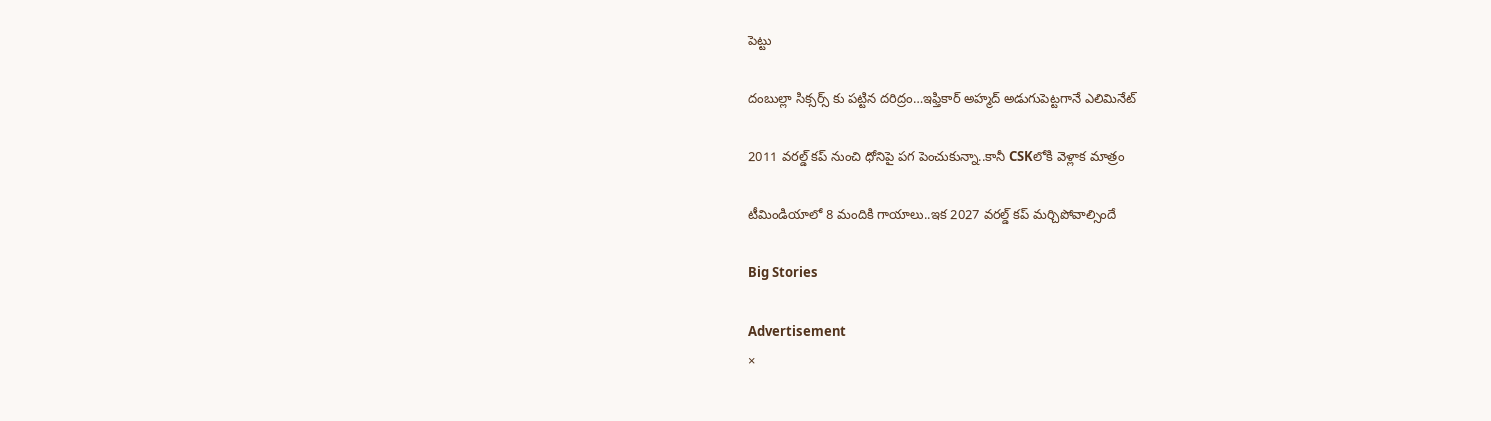పెట్టు

దంబుల్లా సిక్సర్స్ కు ప‌ట్టిన ద‌రిద్రం…ఇఫ్తికార్ అహ్మద్ అడుగుపెట్ట‌గానే ఎలిమినేట్

2011 వ‌ర‌ల్డ్ క‌ప్ నుంచి ధోనిపై ప‌గ పెంచుకున్నా..కానీ CSKలోకి వెళ్లాక మాత్రం

టీమిండియాలో 8 మందికి గాయాలు..ఇక 2027 వ‌ర‌ల్డ్ క‌ప్ మ‌ర్చిపోవాల్సిందే

Big Stories

Advertisement
×